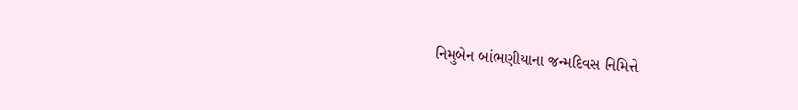નિમુબેન બાંભણીયાના જન્મદિવસ નિમિત્તે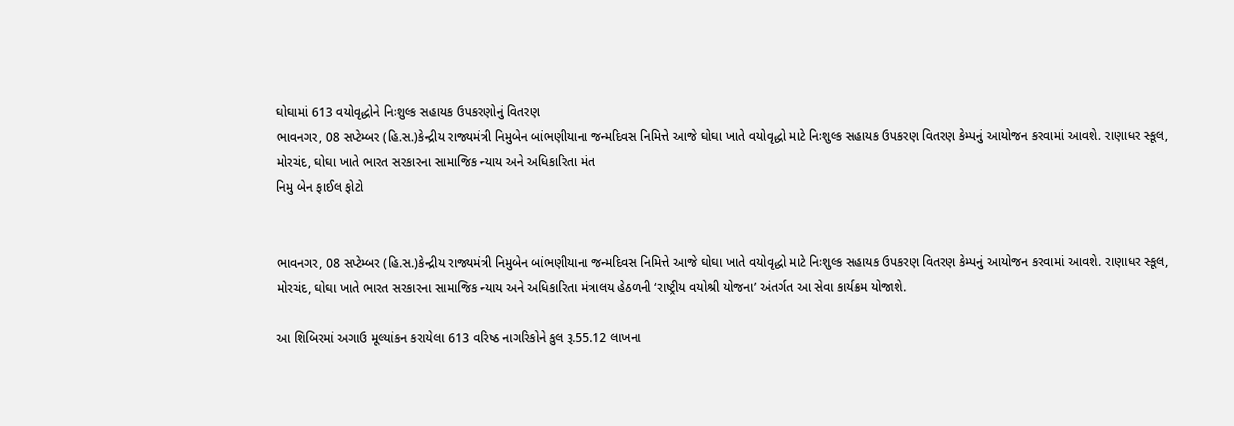ઘોઘામાં 613 વયોવૃદ્ધોને નિઃશુલ્ક સહાયક ઉપકરણોનું વિતરણ
ભાવનગર, 08 સપ્ટેમ્બર (હિ.સ.)કેન્દ્રીય રાજ્યમંત્રી નિમુબેન બાંભણીયાના જન્મદિવસ નિમિત્તે આજે ઘોઘા ખાતે વયોવૃદ્ધો માટે નિઃશુલ્ક સહાયક ઉપકરણ વિતરણ કેમ્પનું આયોજન કરવામાં આવશે. રાણાધર સ્કૂલ, મોરચંદ, ઘોઘા ખાતે ભારત સરકારના સામાજિક ન્યાય અને અધિકારિતા મંત
નિમુ બેન ફાઈલ ફોટો


ભાવનગર, 08 સપ્ટેમ્બર (હિ.સ.)કેન્દ્રીય રાજ્યમંત્રી નિમુબેન બાંભણીયાના જન્મદિવસ નિમિત્તે આજે ઘોઘા ખાતે વયોવૃદ્ધો માટે નિઃશુલ્ક સહાયક ઉપકરણ વિતરણ કેમ્પનું આયોજન કરવામાં આવશે. રાણાધર સ્કૂલ, મોરચંદ, ઘોઘા ખાતે ભારત સરકારના સામાજિક ન્યાય અને અધિકારિતા મંત્રાલય હેઠળની ‘રાષ્ટ્રીય વયોશ્રી યોજના’ અંતર્ગત આ સેવા કાર્યક્રમ યોજાશે.

આ શિબિરમાં અગાઉ મૂલ્યાંકન કરાયેલા 613 વરિષ્ઠ નાગરિકોને કુલ રૂ.55.12 લાખના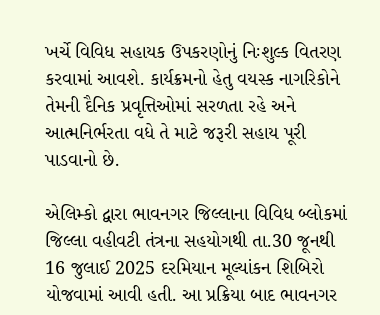ખર્ચે વિવિધ સહાયક ઉપકરણોનું નિઃશુલ્ક વિતરણ કરવામાં આવશે. કાર્યક્રમનો હેતુ વયસ્ક નાગરિકોને તેમની દૈનિક પ્રવૃત્તિઓમાં સરળતા રહે અને આત્મનિર્ભરતા વધે તે માટે જરૂરી સહાય પૂરી પાડવાનો છે.

એલિમ્કો દ્વારા ભાવનગર જિલ્લાના વિવિધ બ્લોકમાં જિલ્લા વહીવટી તંત્રના સહયોગથી તા.30 જૂનથી 16 જુલાઈ 2025 દરમિયાન મૂલ્યાંકન શિબિરો યોજવામાં આવી હતી. આ પ્રક્રિયા બાદ ભાવનગર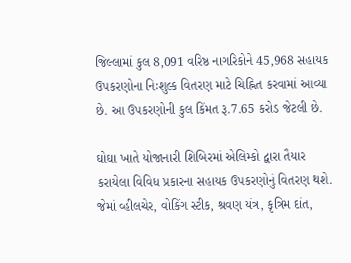જિલ્લામાં કુલ 8,091 વરિષ્ઠ નાગરિકોને 45,968 સહાયક ઉપકરણોના નિઃશુલ્ક વિતરણ માટે ચિહ્નિત કરવામાં આવ્યા છે. આ ઉપકરણોની કુલ કિંમત રૂ.7.65 કરોડ જેટલી છે.

ઘોઘા ખાતે યોજાનારી શિબિરમાં એલિમ્કો દ્વારા તૈયાર કરાયેલા વિવિધ પ્રકારના સહાયક ઉપકરણોનું વિતરણ થશે. જેમાં વ્હીલચેર, વોકિંગ સ્ટીક, શ્રવણ યંત્ર, કૃત્રિમ દાંત,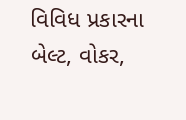વિવિધ પ્રકારના બેલ્ટ, વોકર,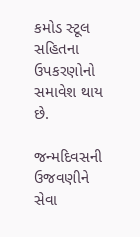કમોડ સ્ટૂલ સહિતના ઉપકરણોનો સમાવેશ થાય છે.

જન્મદિવસની ઉજવણીને સેવા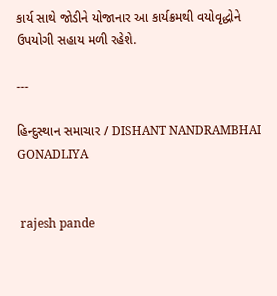કાર્ય સાથે જોડીને યોજાનાર આ કાર્યક્રમથી વયોવૃદ્ધોને ઉપયોગી સહાય મળી રહેશે.

---

હિન્દુસ્થાન સમાચાર / DISHANT NANDRAMBHAI GONADLIYA


 rajesh pande